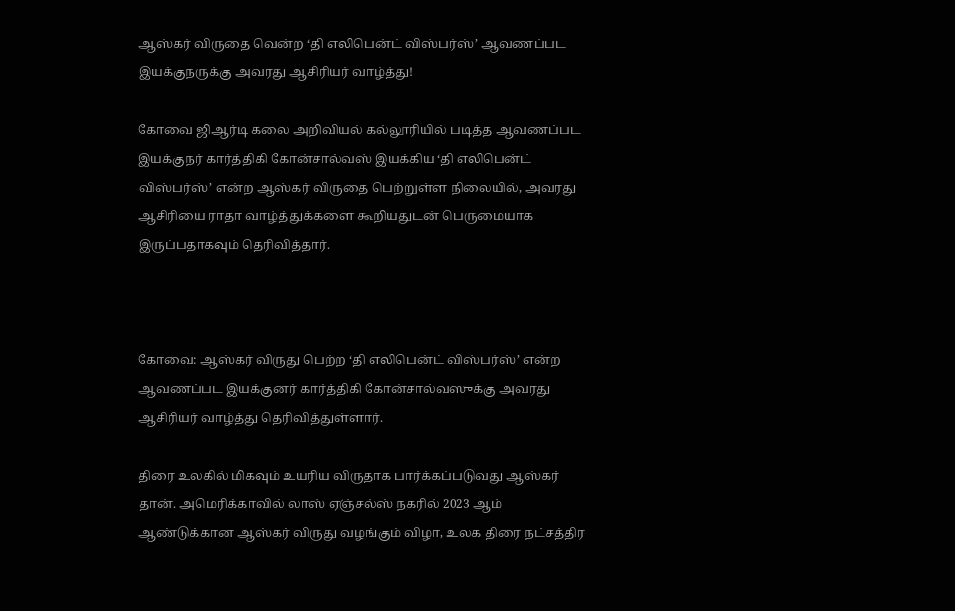ஆஸ்கர் விருதை வென்ற ‘தி எலிபென்ட் விஸ்பர்ஸ்’ ஆவணப்பட இயக்குநருக்கு அவரது ஆசிரியர் வாழ்த்து!

கோவை ஜிஆர்டி கலை அறிவியல் கல்லூரியில் படித்த ஆவணப்பட இயக்குநர் கார்த்திகி கோன்சால்வஸ் இயக்கிய ‘தி எலிபென்ட் விஸ்பர்ஸ்’ என்ற ஆஸ்கர் விருதை பெற்றுள்ள நிலையில், அவரது ஆசிரியை ராதா வாழ்த்துக்களை கூறியதுடன் பெருமையாக இருப்பதாகவும் தெரிவித்தார்.



கோவை: ஆஸ்கர் விருது பெற்ற ‘தி எலிபென்ட் விஸ்பர்ஸ்’ என்ற ஆவணப்பட இயக்குனர் கார்த்திகி கோன்சால்வஸுக்கு அவரது ஆசிரியர் வாழ்த்து தெரிவித்துள்ளார்.

திரை உலகில் மிகவும் உயரிய விருதாக பார்க்கப்படுவது ஆஸ்கர் தான். அமெரிக்காவில் லாஸ் ஏஞ்சல்ஸ் நகரில் 2023 ஆம் ஆண்டுக்கான ஆஸ்கர் விருது வழங்கும் விழா, உலக திரை நட்சத்திர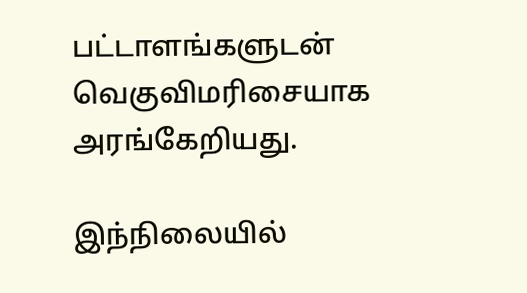பட்டாளங்களுடன் வெகுவிமரிசையாக அரங்கேறியது.

இந்நிலையில்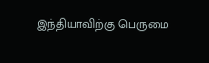இந்தியாவிற்கு பெருமை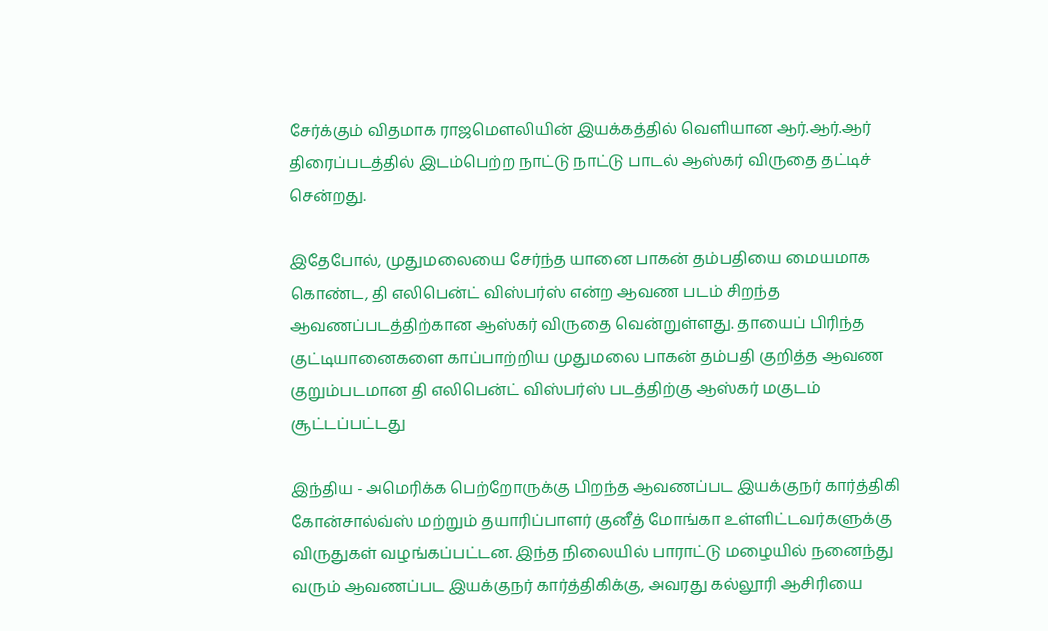சேர்க்கும் விதமாக ராஜமௌலியின் இயக்கத்தில் வெளியான ஆர்.ஆர்.ஆர் திரைப்படத்தில் இடம்பெற்ற நாட்டு நாட்டு பாடல் ஆஸ்கர் விருதை தட்டிச் சென்றது.

இதேபோல், முதுமலையை சேர்ந்த யானை பாகன் தம்பதியை மையமாக கொண்ட, தி எலிபென்ட் விஸ்பர்ஸ் என்ற ஆவண படம் சிறந்த ஆவணப்படத்திற்கான ஆஸ்கர் விருதை வென்றுள்ளது. தாயைப் பிரிந்த குட்டியானைகளை காப்பாற்றிய முதுமலை பாகன் தம்பதி குறித்த ஆவண குறும்படமான தி எலிபென்ட் விஸ்பர்ஸ் படத்திற்கு ஆஸ்கர் மகுடம் சூட்டப்பட்டது

இந்திய - அமெரிக்க பெற்றோருக்கு பிறந்த ஆவணப்பட இயக்குநர் கார்த்திகி கோன்சால்வ்ஸ் மற்றும் தயாரிப்பாளர் குனீத் மோங்கா உள்ளிட்டவர்களுக்கு விருதுகள் வழங்கப்பட்டன. இந்த நிலையில் பாராட்டு மழையில் நனைந்து வரும் ஆவணப்பட இயக்குநர் கார்த்திகிக்கு, அவரது கல்லூரி ஆசிரியை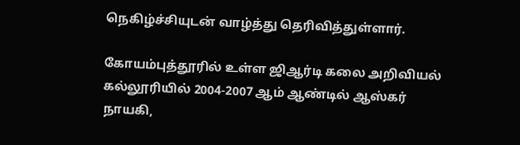நெகிழ்ச்சியுடன் வாழ்த்து தெரிவித்துள்ளார்.

கோயம்புத்தூரில் உள்ள ஜிஆர்டி கலை அறிவியல் கல்லூரியில் 2004-2007 ஆம் ஆண்டில் ஆஸ்கர் நாயகி,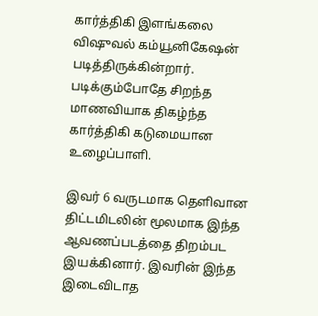கார்த்திகி இளங்கலை விஷுவல் கம்யூனிகேஷன் படித்திருக்கின்றார். படிக்கும்போதே சிறந்த மாணவியாக திகழ்ந்த கார்த்திகி கடுமையான உழைப்பாளி.

இவர் 6 வருடமாக தெளிவான திட்டமிடலின் மூலமாக இந்த ஆவணப்படத்தை திறம்பட இயக்கினார். இவரின் இந்த இடைவிடாத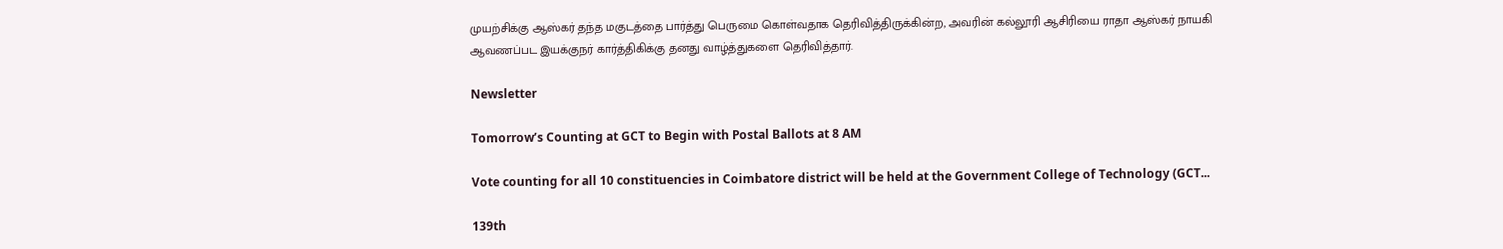முயற்சிக்கு ஆஸ்கர் தந்த மகுடத்தை பார்த்து பெருமை கொள்வதாக தெரிவித்திருக்கின்ற, அவரின் கல்லூரி ஆசிரியை ராதா ஆஸ்கர் நாயகி ஆவணப்பட இயக்குநர் கார்த்திகிக்கு தனது வாழ்த்துகளை தெரிவித்தார்.

Newsletter

Tomorrow’s Counting at GCT to Begin with Postal Ballots at 8 AM

Vote counting for all 10 constituencies in Coimbatore district will be held at the Government College of Technology (GCT...

139th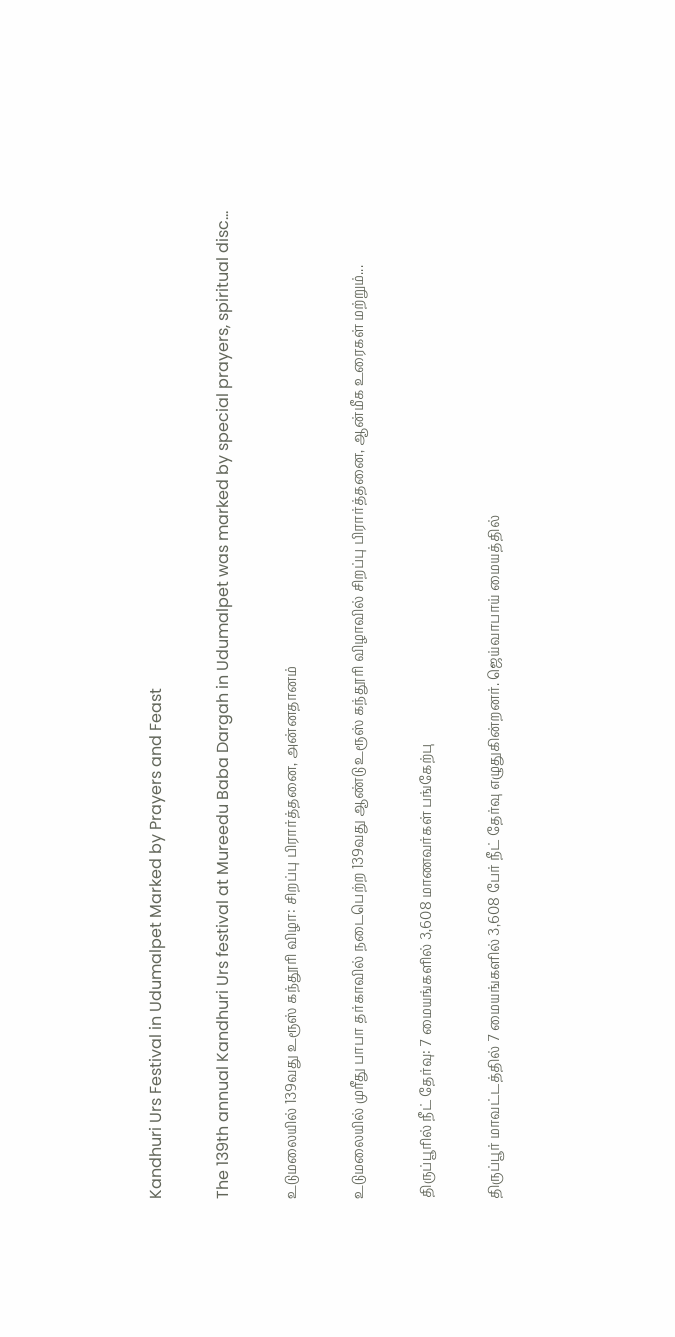Kandhuri Urs Festival in Udumalpet Marked by Prayers and Feast

The 139th annual Kandhuri Urs festival at Mureedu Baba Dargah in Udumalpet was marked by special prayers, spiritual disc...

உடுமலையில் 139வது உரூஸ் கந்தூரி விழா: சிறப்பு பிரார்த்தனை, அன்னதானம்

உடுமலையில் முரீது பாபா தர்காவில் நடைபெற்ற 139வது ஆண்டு உரூஸ் கந்தூரி விழாவில் சிறப்பு பிரார்த்தனை, ஆன்மீக உரைகள் மற்றும்...

திருப்பூரில் நீட் தேர்வு: 7 மையங்களில் 3,608 மாணவர்கள் பங்கேற்பு

திருப்பூர் மாவட்டத்தில் 7 மையங்களில் 3,608 பேர் நீட் தேர்வு எழுதுகின்றனர். ஜெய்வாபாய் மையத்தில்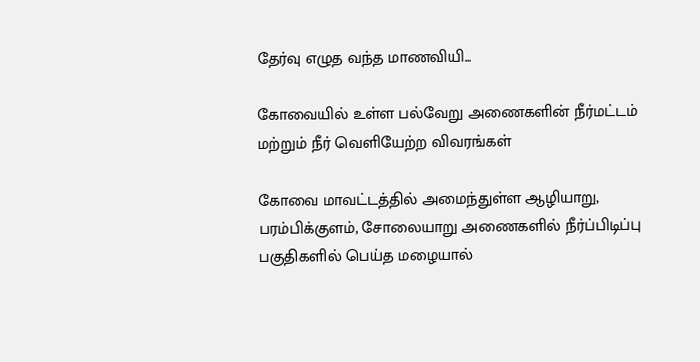தேர்வு எழுத வந்த மாணவியி...

கோவையில் உள்ள பல்வேறு அணைகளின் நீர்மட்டம் மற்றும் நீர் வெளியேற்ற விவரங்கள்

கோவை மாவட்டத்தில் அமைந்துள்ள ஆழியாறு, பரம்பிக்குளம், சோலையாறு அணைகளில் நீர்ப்பிடிப்பு பகுதிகளில் பெய்த மழையால்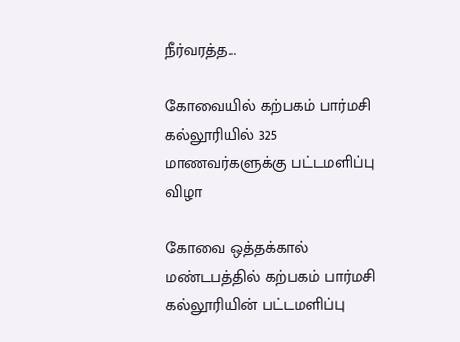நீர்வரத்த...

கோவையில் கற்பகம் பார்மசி கல்லூரியில் 325 மாணவர்களுக்கு பட்டமளிப்பு விழா

கோவை ஒத்தக்கால் மண்டபத்தில் கற்பகம் பார்மசி கல்லூரியின் பட்டமளிப்பு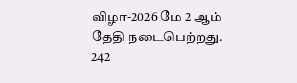விழா-2026 மே 2 ஆம் தேதி நடைபெற்றது. 242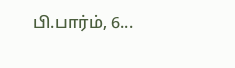பி.பார்ம், 6...